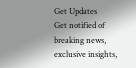Get Updates
Get notified of breaking news, exclusive insights,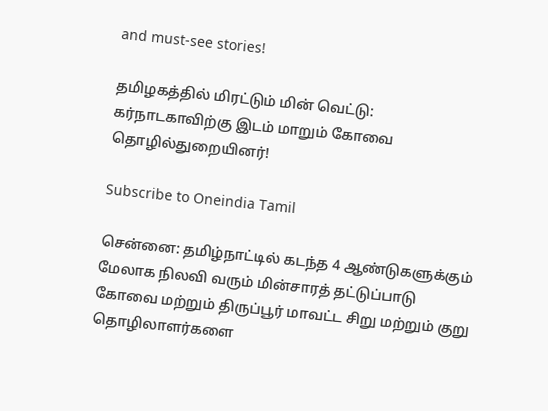and must-see stories!

தமிழகத்தில் மிரட்டும் மின் வெட்டு: கர்நாடகாவிற்கு இடம் மாறும் கோவை தொழில்துறையினர்!

Subscribe to Oneindia Tamil

சென்னை: தமிழ்நாட்டில் கடந்த 4 ஆண்டுகளுக்கும் மேலாக நிலவி வரும் மின்சாரத் தட்டுப்பாடு கோவை மற்றும் திருப்பூர் மாவட்ட சிறு மற்றும் குறு தொழிலாளர்களை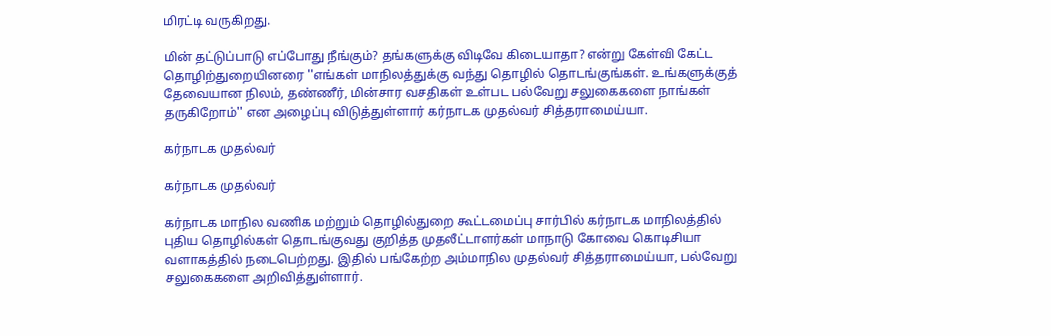மிரட்டி வருகிறது.

மின் தட்டுப்பாடு எப்போது நீங்கும்? தங்களுக்கு விடிவே கிடையாதா? என்று கேள்வி கேட்ட தொழிற்துறையினரை ''எங்கள் மாநிலத்துக்கு வந்து தொழில் தொடங்குங்கள். உங்களுக்குத் தேவையான நிலம், தண்ணீர், மின்சார வசதிகள் உள்பட பல்வேறு சலுகைகளை நாங்கள் தருகிறோம்'' என அழைப்பு விடுத்துள்ளார் கர்நாடக முதல்வர் சித்தராமைய்யா.

கர்நாடக முதல்வர்

கர்நாடக முதல்வர்

கர்நாடக மாநில வணிக மற்றும் தொழில்துறை கூட்டமைப்பு சார்பில் கர்நாடக மாநிலத்தில் புதிய தொழில்கள் தொடங்குவது குறித்த முதலீட்டாளர்கள் மாநாடு கோவை கொடிசியா வளாகத்தில் நடைபெற்றது. இதில் பங்கேற்ற அம்மாநில முதல்வர் சித்தராமைய்யா, பல்வேறு சலுகைகளை அறிவித்துள்ளார்.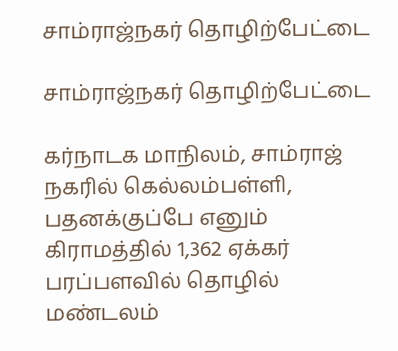சாம்ராஜ்நகர் தொழிற்பேட்டை

சாம்ராஜ்நகர் தொழிற்பேட்டை

கர்நாடக மாநிலம், சாம்ராஜ் நகரில் கெல்லம்பள்ளி, பதனக்குப்பே எனும் கிராமத்தில் 1,362 ஏக்கர் பரப்பளவில் தொழில் மண்டலம்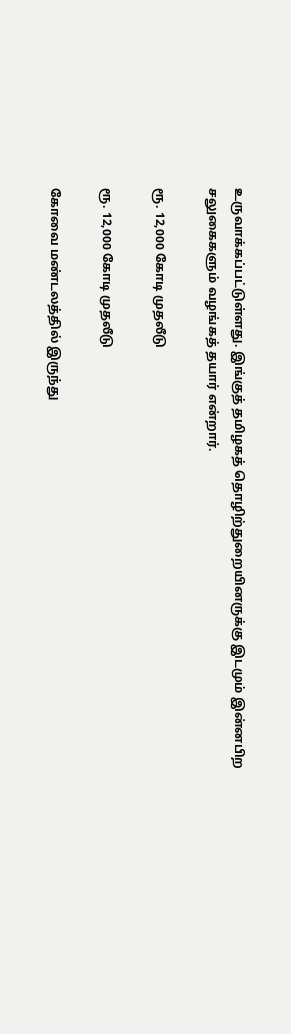உருவாக்கப்பட்டுள்ளது. இங்குத் தமிழகத் தொழிற்துறையினருக்கு இடமும் இன்னபிற சலுகைகளும் வழங்கத் தயார் என்றார்.

ரூ. 12,000 கோடி முதலீடு

ரூ. 12,000 கோடி முதலீடு

கோவை மண்டலத்தில் இருந்து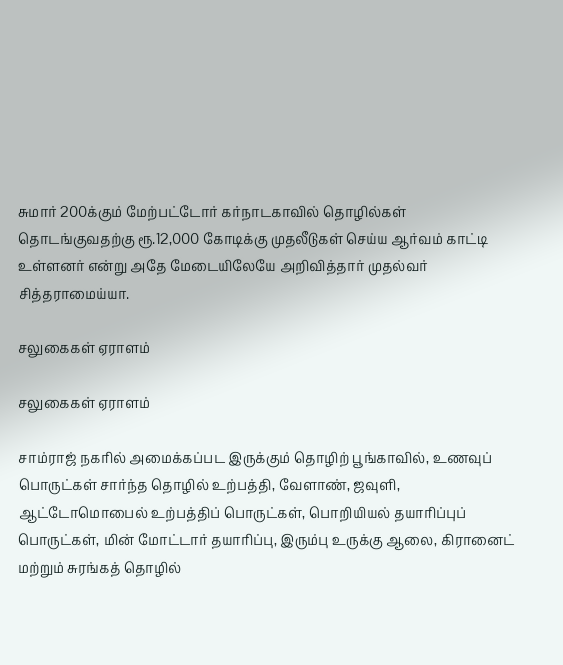சுமார் 200க்கும் மேற்பட்டோர் கர்நாடகாவில் தொழில்கள் தொடங்குவதற்கு ரூ.12,000 கோடிக்கு முதலீடுகள் செய்ய ஆர்வம் காட்டி உள்ளனர் என்று அதே மேடையிலேயே அறிவித்தார் முதல்வர் சித்தராமைய்யா.

சலுகைகள் ஏராளம்

சலுகைகள் ஏராளம்

சாம்ராஜ் நகரில் அமைக்கப்பட இருக்கும் தொழிற் பூங்காவில், உணவுப் பொருட்கள் சார்ந்த தொழில் உற்பத்தி, வேளாண், ஜவுளி, ஆட்டோமொபைல் உற்பத்திப் பொருட்கள், பொறியியல் தயாரிப்புப் பொருட்கள், மின் மோட்டார் தயாரிப்பு, இரும்பு உருக்கு ஆலை, கிரானைட் மற்றும் சுரங்கத் தொழில்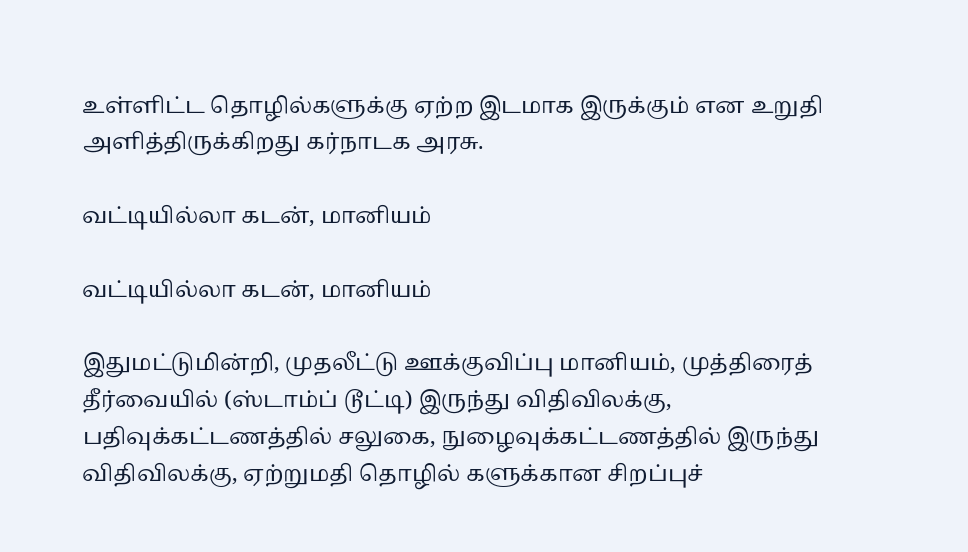உள்ளிட்ட தொழில்களுக்கு ஏற்ற இடமாக இருக்கும் என உறுதி அளித்திருக்கிறது கர்நாடக அரசு.

வட்டியில்லா கடன், மானியம்

வட்டியில்லா கடன், மானியம்

இதுமட்டுமின்றி, முதலீட்டு ஊக்குவிப்பு மானியம், முத்திரைத் தீர்வையில் (ஸ்டாம்ப் டூட்டி) இருந்து விதிவிலக்கு, பதிவுக்கட்டணத்தில் சலுகை, நுழைவுக்கட்டணத்தில் இருந்து விதிவிலக்கு, ஏற்றுமதி தொழில் களுக்கான சிறப்புச்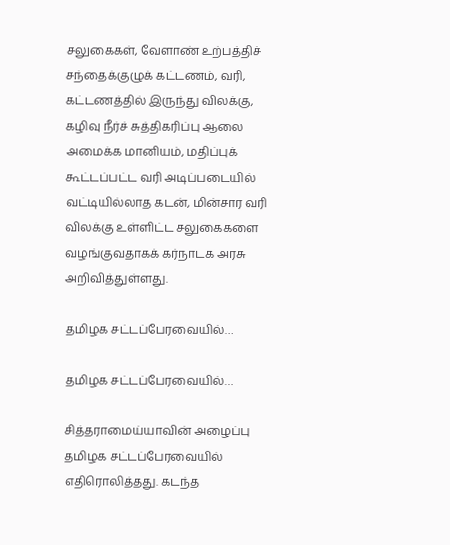சலுகைகள், வேளாண் உற்பத்திச் சந்தைக்குழுக் கட்டணம், வரி, கட்டணத்தில் இருந்து விலக்கு, கழிவு நீர்ச் சுத்திகரிப்பு ஆலை அமைக்க மானியம், மதிப்புக் கூட்டப்பட்ட வரி அடிப்படையில் வட்டியில்லாத கடன், மின்சார வரி விலக்கு உள்ளிட்ட சலுகைகளை வழங்குவதாகக் கர்நாடக அரசு அறிவித்துள்ளது.

தமிழக சட்டப்பேரவையில்…

தமிழக சட்டப்பேரவையில்…

சித்தராமைய்யாவின் அழைப்பு தமிழக சட்டப்பேரவையில் எதிரொலித்தது. கடந்த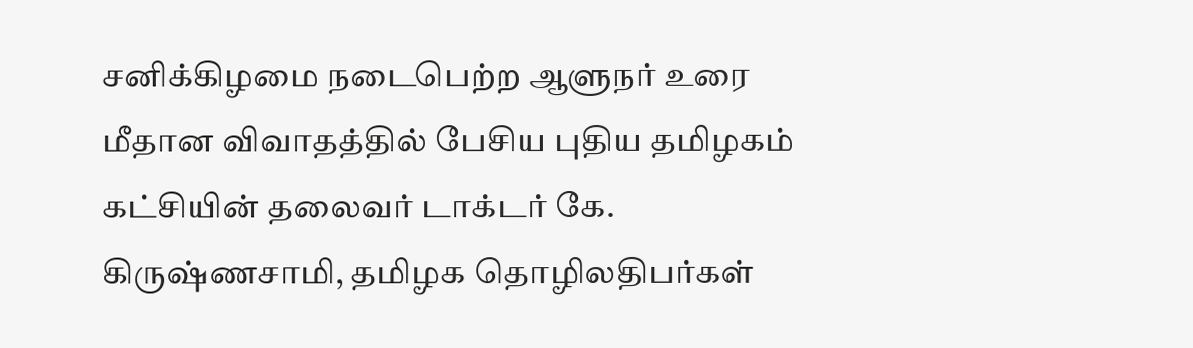சனிக்கிழமை நடைபெற்ற ஆளுநர் உரை மீதான விவாதத்தில் பேசிய புதிய தமிழகம் கட்சியின் தலைவர் டாக்டர் கே. கிருஷ்ணசாமி, தமிழக தொழிலதிபர்கள்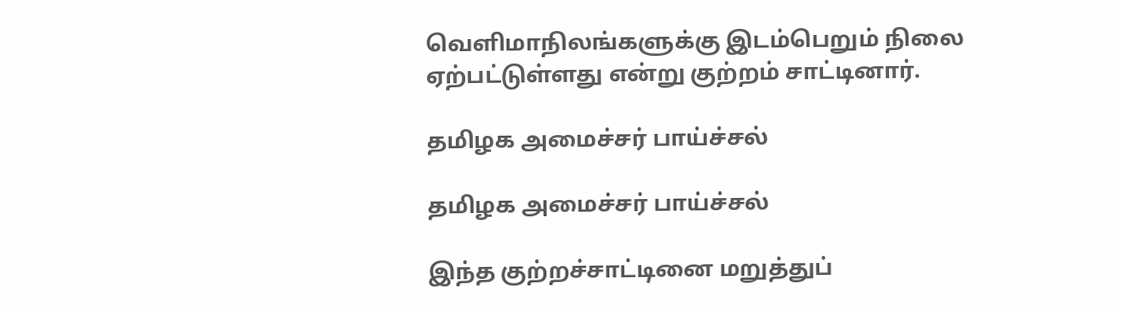வெளிமாநிலங்களுக்கு இடம்பெறும் நிலை ஏற்பட்டுள்ளது என்று குற்றம் சாட்டினார்.

தமிழக அமைச்சர் பாய்ச்சல்

தமிழக அமைச்சர் பாய்ச்சல்

இந்த குற்றச்சாட்டினை மறுத்துப்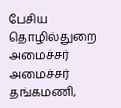பேசிய தொழில்துறை அமைச்சர் அமைச்சர் தங்கமணி,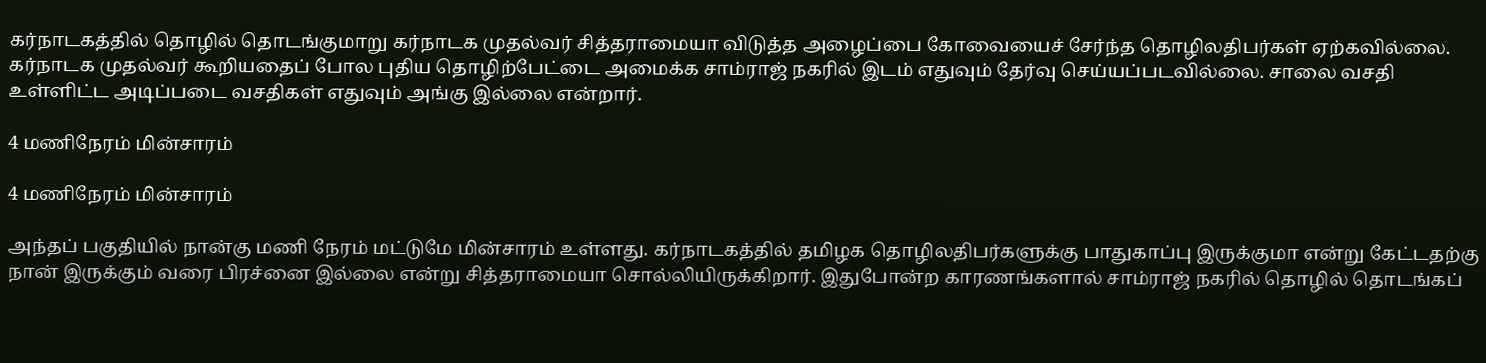கர்நாடகத்தில் தொழில் தொடங்குமாறு கர்நாடக முதல்வர் சித்தராமையா விடுத்த அழைப்பை கோவையைச் சேர்ந்த தொழிலதிபர்கள் ஏற்கவில்லை. கர்நாடக முதல்வர் கூறியதைப் போல புதிய தொழிற்பேட்டை அமைக்க சாம்ராஜ் நகரில் இடம் எதுவும் தேர்வு செய்யப்படவில்லை. சாலை வசதி உள்ளிட்ட அடிப்படை வசதிகள் எதுவும் அங்கு இல்லை என்றார்.

4 மணிநேரம் மின்சாரம்

4 மணிநேரம் மின்சாரம்

அந்தப் பகுதியில் நான்கு மணி நேரம் மட்டுமே மின்சாரம் உள்ளது. கர்நாடகத்தில் தமிழக தொழிலதிபர்களுக்கு பாதுகாப்பு இருக்குமா என்று கேட்டதற்கு நான் இருக்கும் வரை பிரச்னை இல்லை என்று சித்தராமையா சொல்லியிருக்கிறார். இதுபோன்ற காரணங்களால் சாம்ராஜ் நகரில் தொழில் தொடங்கப்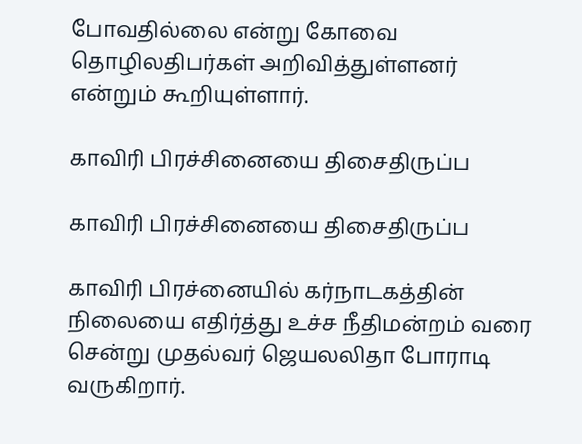போவதில்லை என்று கோவை தொழிலதிபர்கள் அறிவித்துள்ளனர் என்றும் கூறியுள்ளார்.

காவிரி பிரச்சினையை திசைதிருப்ப

காவிரி பிரச்சினையை திசைதிருப்ப

காவிரி பிரச்னையில் கர்நாடகத்தின் நிலையை எதிர்த்து உச்ச நீதிமன்றம் வரை சென்று முதல்வர் ஜெயலலிதா போராடி வருகிறார்.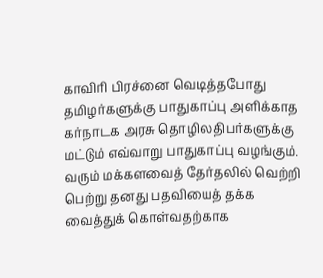காவிரி பிரச்னை வெடித்தபோது தமிழர்களுக்கு பாதுகாப்பு அளிக்காத கர்நாடக அரசு தொழிலதிபர்களுக்கு மட்டும் எவ்வாறு பாதுகாப்பு வழங்கும். வரும் மக்களவைத் தேர்தலில் வெற்றி பெற்று தனது பதவியைத் தக்க வைத்துக் கொள்வதற்காக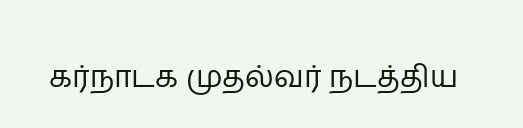கர்நாடக முதல்வர் நடத்திய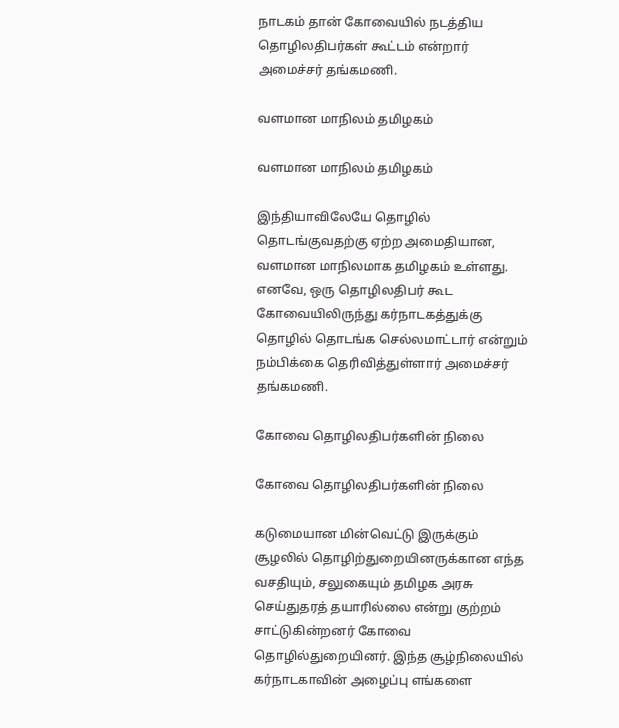நாடகம் தான் கோவையில் நடத்திய தொழிலதிபர்கள் கூட்டம் என்றார் அமைச்சர் தங்கமணி.

வளமான மாநிலம் தமிழகம்

வளமான மாநிலம் தமிழகம்

இந்தியாவிலேயே தொழில் தொடங்குவதற்கு ஏற்ற அமைதியான, வளமான மாநிலமாக தமிழகம் உள்ளது. எனவே, ஒரு தொழிலதிபர் கூட கோவையிலிருந்து கர்நாடகத்துக்கு தொழில் தொடங்க செல்லமாட்டார் என்றும் நம்பிக்கை தெரிவித்துள்ளார் அமைச்சர் தங்கமணி.

கோவை தொழிலதிபர்களின் நிலை

கோவை தொழிலதிபர்களின் நிலை

கடுமையான மின்வெட்டு இருக்கும் சூழலில் தொழிற்துறையினருக்கான எந்த வசதியும், சலுகையும் தமிழக அரசு செய்துதரத் தயாரில்லை என்று குற்றம் சாட்டுகின்றனர் கோவை தொழில்துறையினர். இந்த சூழ்நிலையில் கர்நாடகாவின் அழைப்பு எங்களை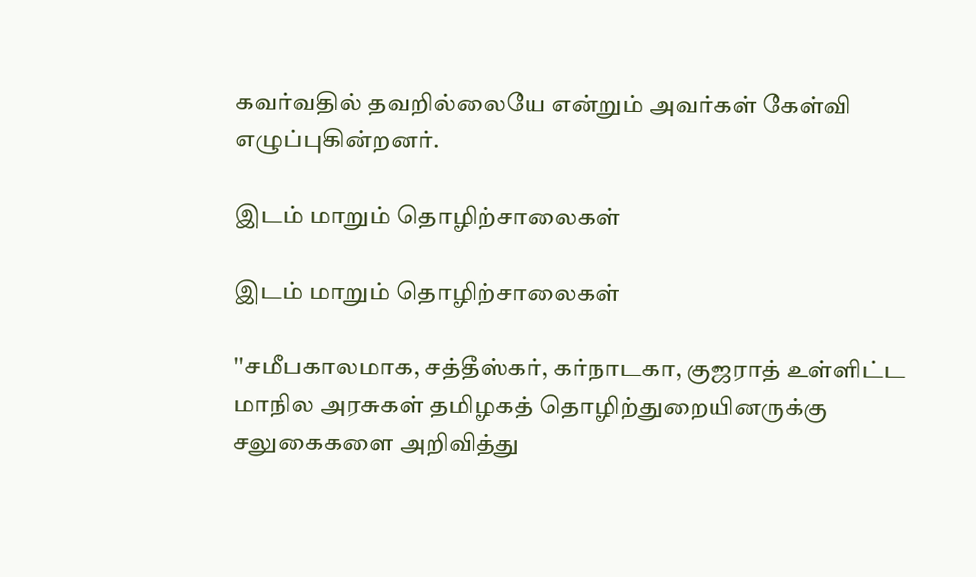கவர்வதில் தவறில்லையே என்றும் அவர்கள் கேள்வி எழுப்புகின்றனர்.

இடம் மாறும் தொழிற்சாலைகள்

இடம் மாறும் தொழிற்சாலைகள்

''சமீபகாலமாக, சத்தீஸ்கர், கர்நாடகா, குஜராத் உள்ளிட்ட மாநில அரசுகள் தமிழகத் தொழிற்துறையினருக்கு சலுகைகளை அறிவித்து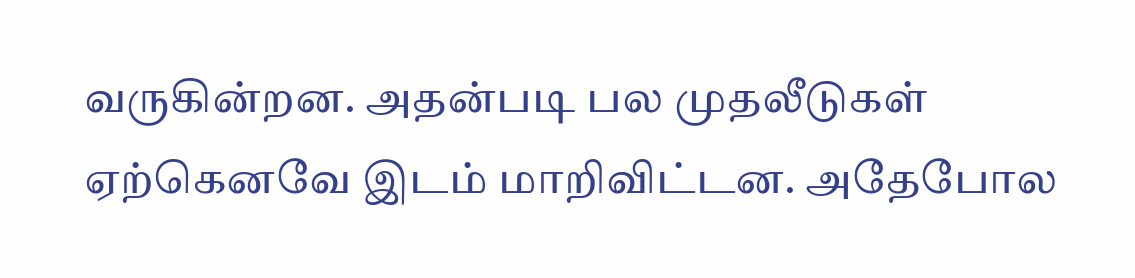வருகின்றன. அதன்படி பல முதலீடுகள் ஏற்கெனவே இடம் மாறிவிட்டன. அதேபோல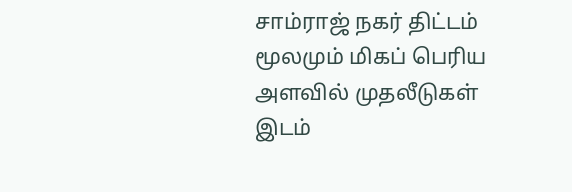சாம்ராஜ் நகர் திட்டம் மூலமும் மிகப் பெரிய அளவில் முதலீடுகள் இடம்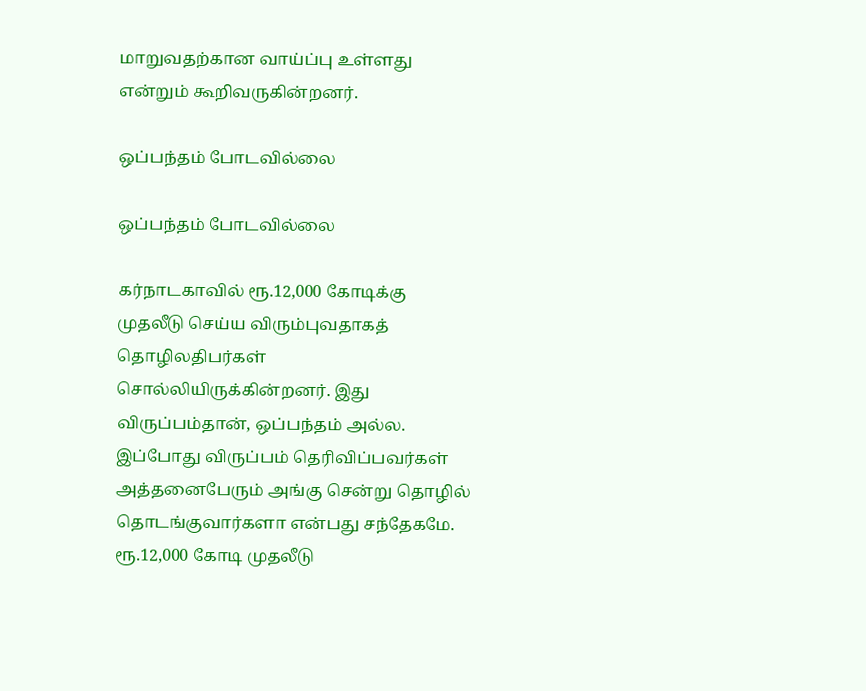மாறுவதற்கான வாய்ப்பு உள்ளது என்றும் கூறிவருகின்றனர்.

ஒப்பந்தம் போடவில்லை

ஒப்பந்தம் போடவில்லை

கர்நாடகாவில் ரூ.12,000 கோடிக்கு முதலீடு செய்ய விரும்புவதாகத் தொழிலதிபர்கள் சொல்லியிருக்கின்றனர். இது விருப்பம்தான், ஒப்பந்தம் அல்ல. இப்போது விருப்பம் தெரிவிப்பவர்கள் அத்தனைபேரும் அங்கு சென்று தொழில் தொடங்குவார்களா என்பது சந்தேகமே. ரூ.12,000 கோடி முதலீடு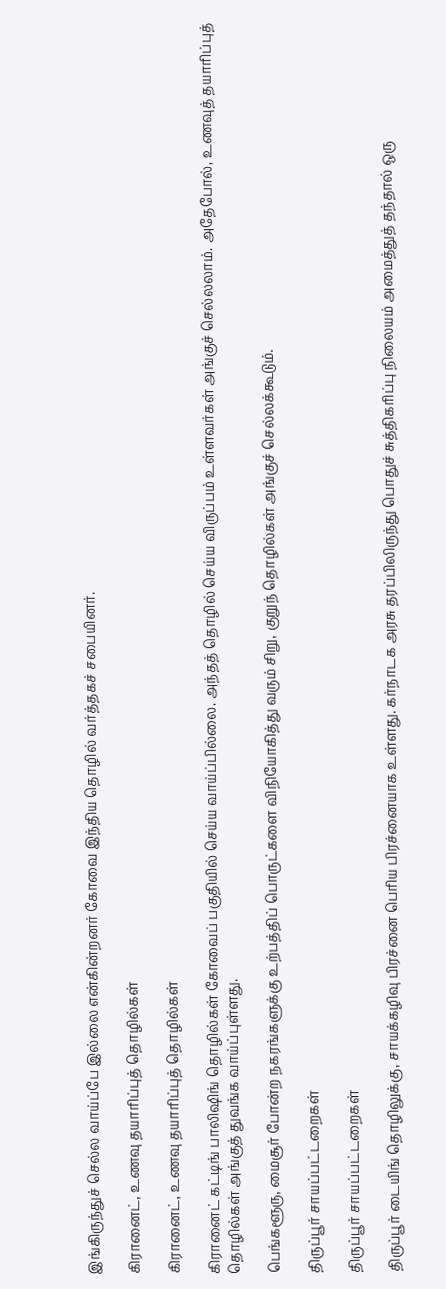இங்கிருந்துச் செல்ல வாய்ப்பே இல்லை என்கின்றனர் கோவை இந்திய தொழில் வர்த்தகச் சபையினர்.

கிரானைட், உணவு தயாரிப்புத் தொழில்கள்

கிரானைட், உணவு தயாரிப்புத் தொழில்கள்

கிரானைட் கட்டிங் பாலிஷிங் தொழில்கள் கோவைப் பகுதியில் செய்ய வாய்ப்பில்லை. அந்தத் தொழில் செய்ய விருப்பம் உள்ளவர்கள் அங்குச் செல்லலாம். அதேபோல், உணவுத் தயாரிப்புத் தொழில்கள் அங்குத் துவங்க வாய்ப்புள்ளது.

பெங்களூரு, மைசூர் போன்ற நகரங்களுக்கு உற்பத்திப் பொருட்களை விநியோகித்து வரும் சிறு, குறுந் தொழில்கள் அங்குச் செல்லக்கூடும்.

திருப்பூர் சாயப்பட்டறைகள்

திருப்பூர் சாயப்பட்டறைகள்

திருப்பூர் டையிங் தொழிலுக்கு, சாயக்கழிவு பிரச்னை பெரிய பிரச்னையாக உள்ளது. கர்நாடக அரசு தரப்பிலிருந்து பொதுச் சுத்திகரிப்பு நிலையம் அமைத்துத் தந்தால் ஒரு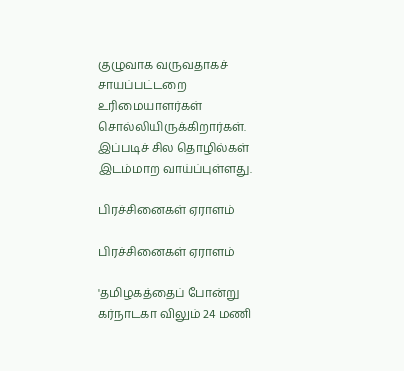குழுவாக வருவதாகச் சாயப்பட்டறை உரிமையாளர்கள் சொல்லியிருக்கிறார்கள். இப்படிச் சில தொழில்கள் இடம்மாற வாய்ப்புள்ளது.

பிரச்சினைகள் ஏராளம்

பிரச்சினைகள் ஏராளம்

'தமிழகத்தைப் போன்று கர்நாடகா விலும் 24 மணி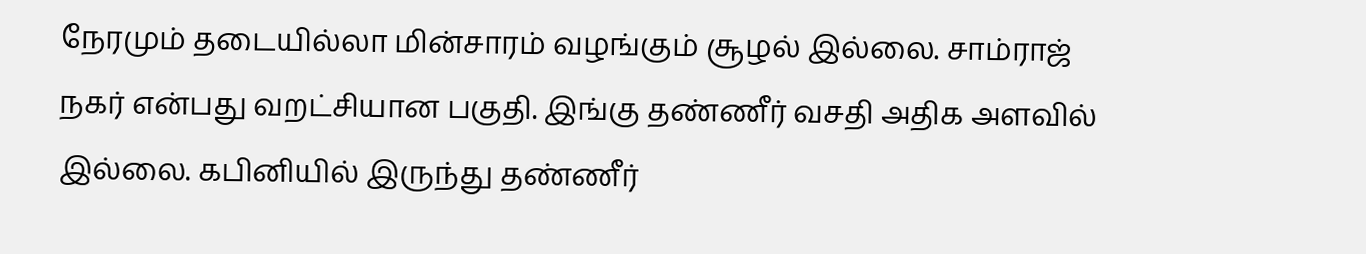நேரமும் தடையில்லா மின்சாரம் வழங்கும் சூழல் இல்லை. சாம்ராஜ் நகர் என்பது வறட்சியான பகுதி. இங்கு தண்ணீர் வசதி அதிக அளவில் இல்லை. கபினியில் இருந்து தண்ணீர்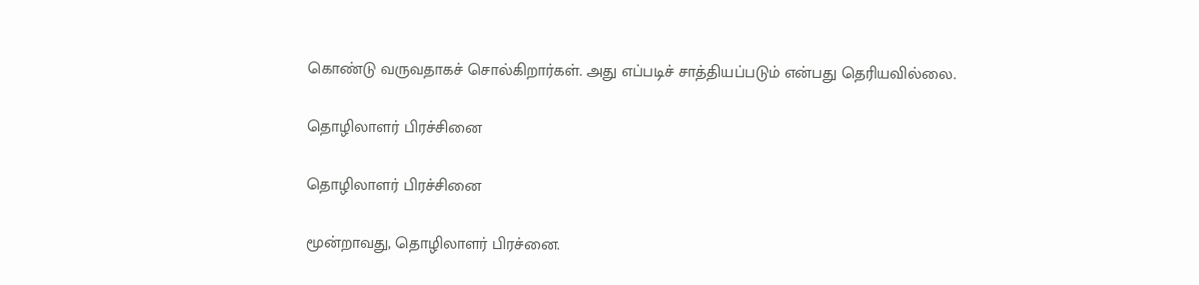கொண்டு வருவதாகச் சொல்கிறார்கள். அது எப்படிச் சாத்தியப்படும் என்பது தெரியவில்லை.

தொழிலாளர் பிரச்சினை

தொழிலாளர் பிரச்சினை

மூன்றாவது, தொழிலாளர் பிரச்னை.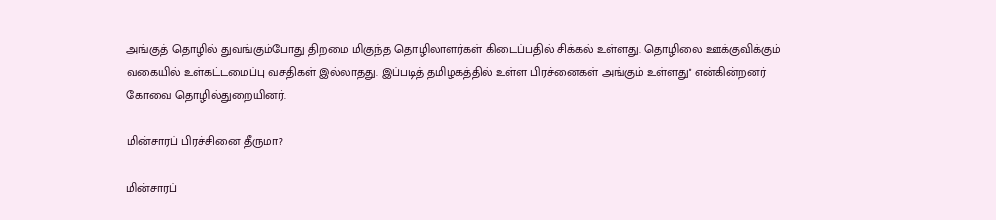அங்குத் தொழில் துவங்கும்போது திறமை மிகுந்த தொழிலாளர்கள் கிடைப்பதில் சிக்கல் உள்ளது. தொழிலை ஊக்குவிக்கும் வகையில் உள்கட்டமைப்பு வசதிகள் இல்லாதது. இப்படித் தமிழகத்தில் உள்ள பிரச்னைகள் அங்கும் உள்ளது'' என்கின்றனர் கோவை தொழில்துறையினர்.

மின்சாரப் பிரச்சினை தீருமா?

மின்சாரப்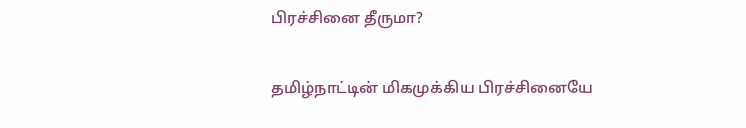பிரச்சினை தீருமா?

தமிழ்நாட்டின் மிகமுக்கிய பிரச்சினையே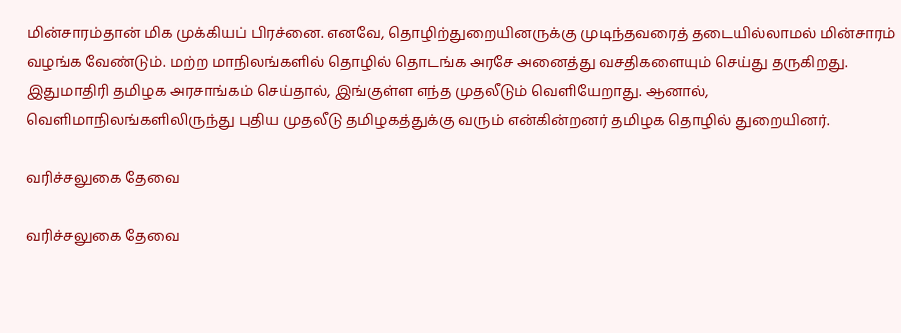மின்சாரம்தான் மிக முக்கியப் பிரச்னை. எனவே, தொழிற்துறையினருக்கு முடிந்தவரைத் தடையில்லாமல் மின்சாரம் வழங்க வேண்டும். மற்ற மாநிலங்களில் தொழில் தொடங்க அரசே அனைத்து வசதிகளையும் செய்து தருகிறது. இதுமாதிரி தமிழக அரசாங்கம் செய்தால், இங்குள்ள எந்த முதலீடும் வெளியேறாது. ஆனால், வெளிமாநிலங்களிலிருந்து புதிய முதலீடு தமிழகத்துக்கு வரும் என்கின்றனர் தமிழக தொழில் துறையினர்.

வரிச்சலுகை தேவை

வரிச்சலுகை தேவை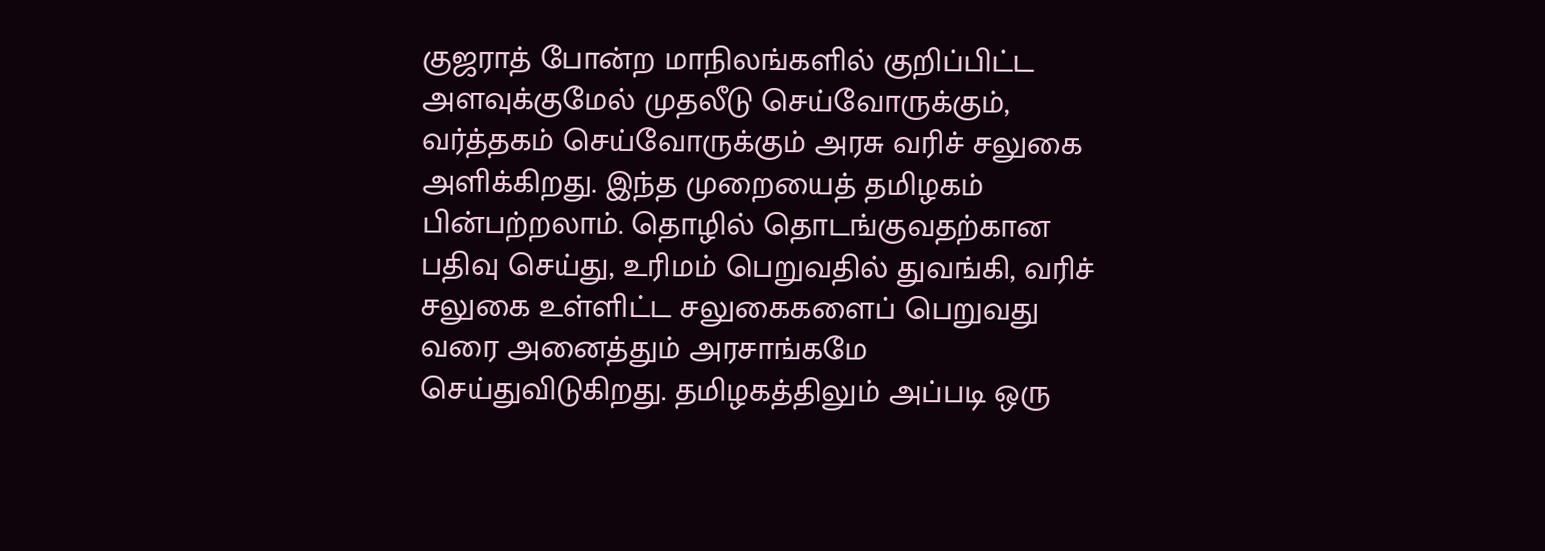குஜராத் போன்ற மாநிலங்களில் குறிப்பிட்ட அளவுக்குமேல் முதலீடு செய்வோருக்கும், வர்த்தகம் செய்வோருக்கும் அரசு வரிச் சலுகை அளிக்கிறது. இந்த முறையைத் தமிழகம் பின்பற்றலாம். தொழில் தொடங்குவதற்கான பதிவு செய்து, உரிமம் பெறுவதில் துவங்கி, வரிச் சலுகை உள்ளிட்ட சலுகைகளைப் பெறுவது வரை அனைத்தும் அரசாங்கமே செய்துவிடுகிறது. தமிழகத்திலும் அப்படி ஒரு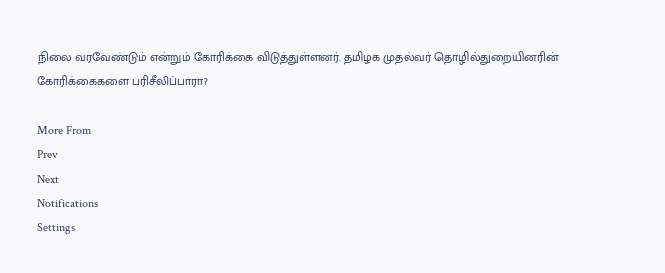நிலை வரவேண்டும் என்றும் கோரிக்கை விடுத்துள்ளனர். தமிழக முதல்வர் தொழில்துறையினரின் கோரிக்கைகளை பரிசீலிப்பாரா?

More From
Prev
Next
Notifications
Settings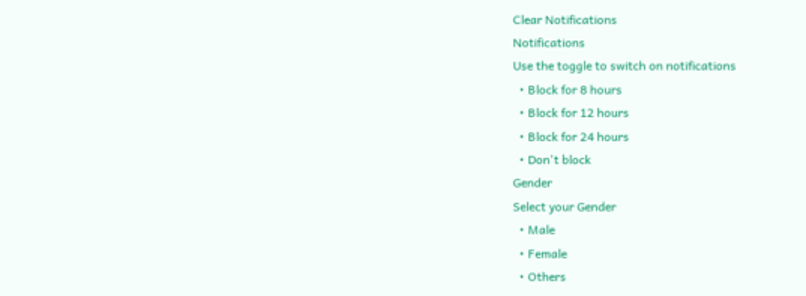Clear Notifications
Notifications
Use the toggle to switch on notifications
  • Block for 8 hours
  • Block for 12 hours
  • Block for 24 hours
  • Don't block
Gender
Select your Gender
  • Male
  • Female
  • Others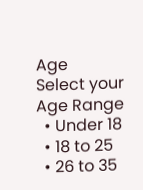Age
Select your Age Range
  • Under 18
  • 18 to 25
  • 26 to 35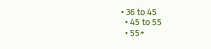• 36 to 45
  • 45 to 55
  • 55+